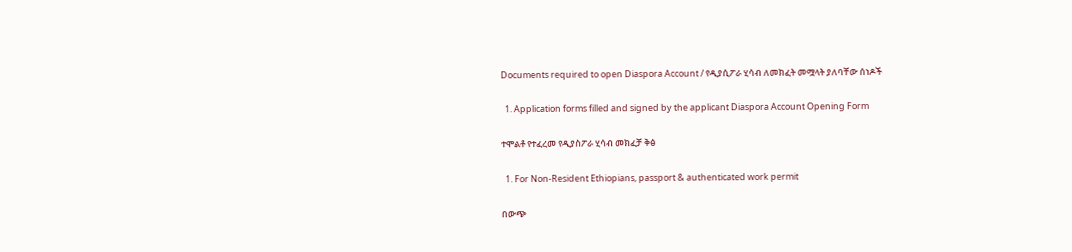Documents required to open Diaspora Account / የዲያሲፖራ ሂሳብ ለመክፈት መሟላት ያለባቸው ሰነዶች

  1. Application forms filled and signed by the applicant Diaspora Account Opening Form

ተሞልቶ የተፈረመ የዲያስፖራ ሂሳብ መክፈቻ ቅፅ

  1. For Non-Resident Ethiopians, passport & authenticated work permit

በውጭ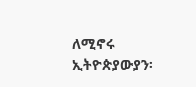ለሚኖሩ ኢትዮጵያውያን፡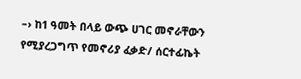–› ከ1 ዓመት በላይ ውጭ ሀገር መኖራቸውን የሚያረጋግጥ የመኖሪያ ፈቃድ/ ሰርተፊኬት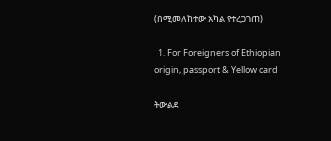(በሚመለከተው አካል የተረጋገጠ)

  1. For Foreigners of Ethiopian origin, passport & Yellow card

ትውልደ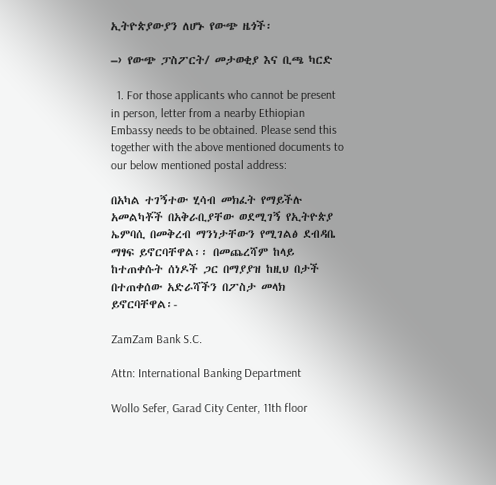ኢትዮጵያውያን ለሆኑ የውጭ ዜጎች፡

–› የውጭ ፓስፖርት/ መታወቂያ እና ቢጫ ካርድ

  1. For those applicants who cannot be present in person, letter from a nearby Ethiopian Embassy needs to be obtained. Please send this together with the above mentioned documents to our below mentioned postal address:

በአካል ተገኝተው ሂሳብ መክፈት የማይችሉ አመልካቾች በአቅራቢያቸው ወደሚገኝ የኢትዮጵያ ኤምባሲ በመቅረብ ማንነታቸውን የሚገልፅ ደብዳቤ ማፃፍ ይኖርባቸዋል፡፡ በመጨረሻም ከላይ ከተጠቀሱት ሰነዶች ጋር በማያያዝ ከዚህ በታች በተጠቀሰው አድራሻችን በፖስታ መላክ ይኖርባቸዋል፡-

ZamZam Bank S.C.

Attn: International Banking Department

Wollo Sefer, Garad City Center, 11th floor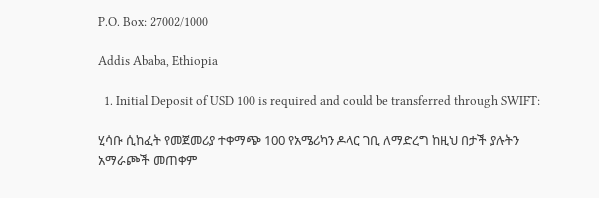P.O. Box: 27002/1000

Addis Ababa, Ethiopia

  1. Initial Deposit of USD 100 is required and could be transferred through SWIFT:

ሂሳቡ ሲከፈት የመጀመሪያ ተቀማጭ 100 የአሜሪካን ዶላር ገቢ ለማድረግ ከዚህ በታች ያሉትን አማራጮች መጠቀም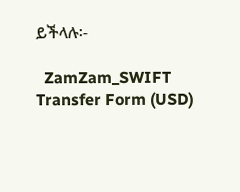ይችላሉ፡-

  ZamZam_SWIFT Transfer Form (USD)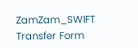ZamZam_SWIFT Transfer Form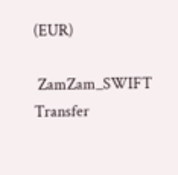(EUR)

 ZamZam_SWIFT Transfer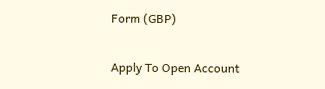Form (GBP)

Apply To Open Account